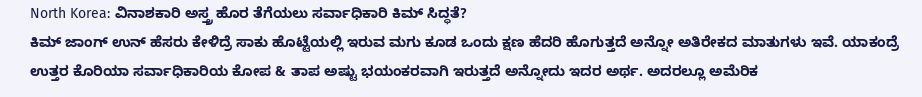North Korea: ವಿನಾಶಕಾರಿ ಅಸ್ತ್ರ ಹೊರ ತೆಗೆಯಲು ಸರ್ವಾಧಿಕಾರಿ ಕಿಮ್ ಸಿದ್ಧತೆ?
ಕಿಮ್ ಜಾಂಗ್ ಉನ್ ಹೆಸರು ಕೇಳಿದ್ರೆ ಸಾಕು ಹೊಟ್ಟೆಯಲ್ಲಿ ಇರುವ ಮಗು ಕೂಡ ಒಂದು ಕ್ಷಣ ಹೆದರಿ ಹೊಗುತ್ತದೆ ಅನ್ನೋ ಅತಿರೇಕದ ಮಾತುಗಳು ಇವೆ. ಯಾಕಂದ್ರೆ ಉತ್ತರ ಕೊರಿಯಾ ಸರ್ವಾಧಿಕಾರಿಯ ಕೋಪ & ತಾಪ ಅಷ್ಟು ಭಯಂಕರವಾಗಿ ಇರುತ್ತದೆ ಅನ್ನೋದು ಇದರ ಅರ್ಥ. ಅದರಲ್ಲೂ ಅಮೆರಿಕ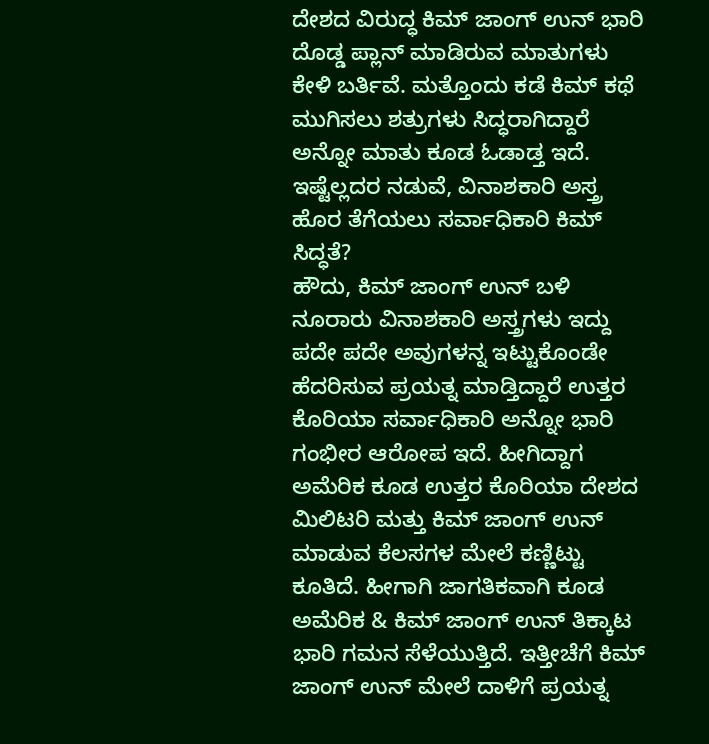ದೇಶದ ವಿರುದ್ಧ ಕಿಮ್ ಜಾಂಗ್ ಉನ್ ಭಾರಿ ದೊಡ್ಡ ಪ್ಲಾನ್ ಮಾಡಿರುವ ಮಾತುಗಳು ಕೇಳಿ ಬರ್ತಿವೆ. ಮತ್ತೊಂದು ಕಡೆ ಕಿಮ್ ಕಥೆ ಮುಗಿಸಲು ಶತ್ರುಗಳು ಸಿದ್ಧರಾಗಿದ್ದಾರೆ ಅನ್ನೋ ಮಾತು ಕೂಡ ಓಡಾಡ್ತ ಇದೆ. ಇಷ್ಟೆಲ್ಲದರ ನಡುವೆ, ವಿನಾಶಕಾರಿ ಅಸ್ತ್ರ ಹೊರ ತೆಗೆಯಲು ಸರ್ವಾಧಿಕಾರಿ ಕಿಮ್ ಸಿದ್ಧತೆ?
ಹೌದು, ಕಿಮ್ ಜಾಂಗ್ ಉನ್ ಬಳಿ ನೂರಾರು ವಿನಾಶಕಾರಿ ಅಸ್ತ್ರಗಳು ಇದ್ದು ಪದೇ ಪದೇ ಅವುಗಳನ್ನ ಇಟ್ಟುಕೊಂಡೇ ಹೆದರಿಸುವ ಪ್ರಯತ್ನ ಮಾಡ್ತಿದ್ದಾರೆ ಉತ್ತರ ಕೊರಿಯಾ ಸರ್ವಾಧಿಕಾರಿ ಅನ್ನೋ ಭಾರಿ ಗಂಭೀರ ಆರೋಪ ಇದೆ. ಹೀಗಿದ್ದಾಗ ಅಮೆರಿಕ ಕೂಡ ಉತ್ತರ ಕೊರಿಯಾ ದೇಶದ ಮಿಲಿಟರಿ ಮತ್ತು ಕಿಮ್ ಜಾಂಗ್ ಉನ್ ಮಾಡುವ ಕೆಲಸಗಳ ಮೇಲೆ ಕಣ್ಣಿಟ್ಟು ಕೂತಿದೆ. ಹೀಗಾಗಿ ಜಾಗತಿಕವಾಗಿ ಕೂಡ ಅಮೆರಿಕ & ಕಿಮ್ ಜಾಂಗ್ ಉನ್ ತಿಕ್ಕಾಟ ಭಾರಿ ಗಮನ ಸೆಳೆಯುತ್ತಿದೆ. ಇತ್ತೀಚೆಗೆ ಕಿಮ್ ಜಾಂಗ್ ಉನ್ ಮೇಲೆ ದಾಳಿಗೆ ಪ್ರಯತ್ನ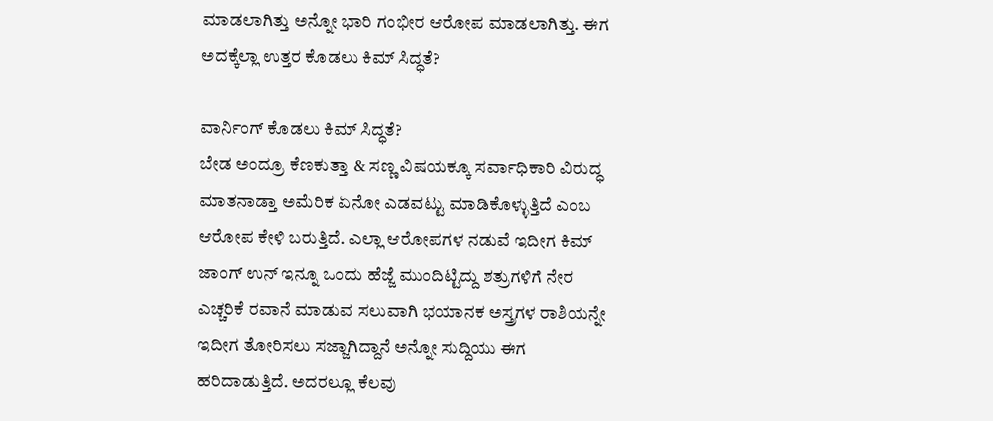ಮಾಡಲಾಗಿತ್ತು ಅನ್ನೋ ಭಾರಿ ಗಂಭೀರ ಆರೋಪ ಮಾಡಲಾಗಿತ್ತು. ಈಗ ಅದಕ್ಕೆಲ್ಲಾ ಉತ್ತರ ಕೊಡಲು ಕಿಮ್ ಸಿದ್ಧತೆ?

ವಾರ್ನಿಂಗ್ ಕೊಡಲು ಕಿಮ್ ಸಿದ್ಧತೆ?
ಬೇಡ ಅಂದ್ರೂ ಕೆಣಕುತ್ತಾ & ಸಣ್ಣ ವಿಷಯಕ್ಕೂ ಸರ್ವಾಧಿಕಾರಿ ವಿರುದ್ಧ ಮಾತನಾಡ್ತಾ ಅಮೆರಿಕ ಏನೋ ಎಡವಟ್ಟು ಮಾಡಿಕೊಳ್ಳುತ್ತಿದೆ ಎಂಬ ಆರೋಪ ಕೇಳಿ ಬರುತ್ತಿದೆ. ಎಲ್ಲಾ ಆರೋಪಗಳ ನಡುವೆ ಇದೀಗ ಕಿಮ್ ಜಾಂಗ್ ಉನ್ ಇನ್ನೂ ಒಂದು ಹೆಜ್ಜೆ ಮುಂದಿಟ್ಟಿದ್ದು ಶತ್ರುಗಳಿಗೆ ನೇರ ಎಚ್ಚರಿಕೆ ರವಾನೆ ಮಾಡುವ ಸಲುವಾಗಿ ಭಯಾನಕ ಅಸ್ತ್ರಗಳ ರಾಶಿಯನ್ನೇ ಇದೀಗ ತೋರಿಸಲು ಸಜ್ಜಾಗಿದ್ದಾನೆ ಅನ್ನೋ ಸುದ್ದಿಯು ಈಗ ಹರಿದಾಡುತ್ತಿದೆ. ಅದರಲ್ಲೂ ಕೆಲವು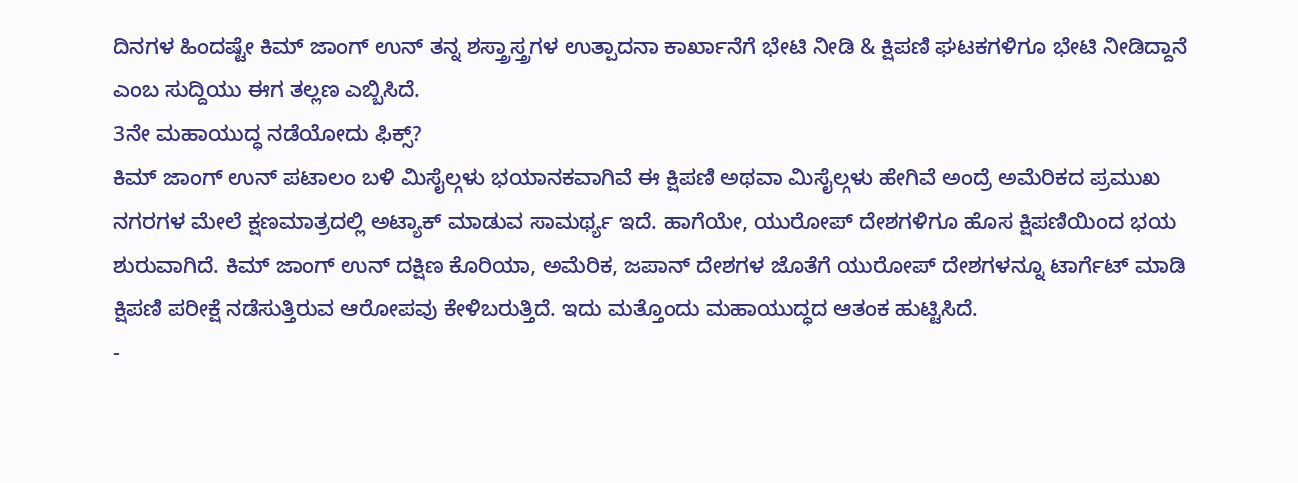ದಿನಗಳ ಹಿಂದಷ್ಟೇ ಕಿಮ್ ಜಾಂಗ್ ಉನ್ ತನ್ನ ಶಸ್ತ್ರಾಸ್ತ್ರಗಳ ಉತ್ಪಾದನಾ ಕಾರ್ಖಾನೆಗೆ ಭೇಟಿ ನೀಡಿ & ಕ್ಷಿಪಣಿ ಘಟಕಗಳಿಗೂ ಭೇಟಿ ನೀಡಿದ್ದಾನೆ ಎಂಬ ಸುದ್ದಿಯು ಈಗ ತಲ್ಲಣ ಎಬ್ಬಿಸಿದೆ.
3ನೇ ಮಹಾಯುದ್ಧ ನಡೆಯೋದು ಫಿಕ್ಸ್?
ಕಿಮ್ ಜಾಂಗ್ ಉನ್ ಪಟಾಲಂ ಬಳಿ ಮಿಸೈಲ್ಗಳು ಭಯಾನಕವಾಗಿವೆ ಈ ಕ್ಷಿಪಣಿ ಅಥವಾ ಮಿಸೈಲ್ಗಳು ಹೇಗಿವೆ ಅಂದ್ರೆ ಅಮೆರಿಕದ ಪ್ರಮುಖ ನಗರಗಳ ಮೇಲೆ ಕ್ಷಣಮಾತ್ರದಲ್ಲಿ ಅಟ್ಯಾಕ್ ಮಾಡುವ ಸಾಮರ್ಥ್ಯ ಇದೆ. ಹಾಗೆಯೇ, ಯುರೋಪ್ ದೇಶಗಳಿಗೂ ಹೊಸ ಕ್ಷಿಪಣಿಯಿಂದ ಭಯ ಶುರುವಾಗಿದೆ. ಕಿಮ್ ಜಾಂಗ್ ಉನ್ ದಕ್ಷಿಣ ಕೊರಿಯಾ, ಅಮೆರಿಕ, ಜಪಾನ್ ದೇಶಗಳ ಜೊತೆಗೆ ಯುರೋಪ್ ದೇಶಗಳನ್ನೂ ಟಾರ್ಗೆಟ್ ಮಾಡಿ ಕ್ಷಿಪಣಿ ಪರೀಕ್ಷೆ ನಡೆಸುತ್ತಿರುವ ಆರೋಪವು ಕೇಳಿಬರುತ್ತಿದೆ. ಇದು ಮತ್ತೊಂದು ಮಹಾಯುದ್ಧದ ಆತಂಕ ಹುಟ್ಟಿಸಿದೆ.
-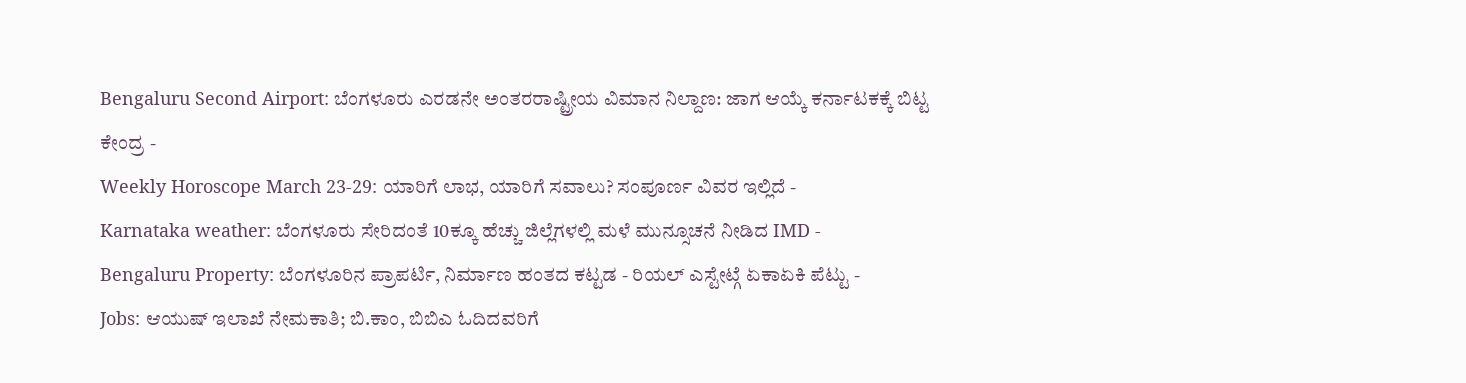Bengaluru Second Airport: ಬೆಂಗಳೂರು ಎರಡನೇ ಅಂತರರಾಷ್ಟ್ರೀಯ ವಿಮಾನ ನಿಲ್ದಾಣ: ಜಾಗ ಆಯ್ಕೆ ಕರ್ನಾಟಕಕ್ಕೆ ಬಿಟ್ಟ ಕೇಂದ್ರ -
Weekly Horoscope March 23-29: ಯಾರಿಗೆ ಲಾಭ, ಯಾರಿಗೆ ಸವಾಲು? ಸಂಪೂರ್ಣ ವಿವರ ಇಲ್ಲಿದೆ -
Karnataka weather: ಬೆಂಗಳೂರು ಸೇರಿದಂತೆ 10ಕ್ಕೂ ಹೆಚ್ಚು ಜಿಲ್ಲೆಗಳಲ್ಲಿ ಮಳೆ ಮುನ್ಸೂಚನೆ ನೀಡಿದ IMD -
Bengaluru Property: ಬೆಂಗಳೂರಿನ ಪ್ರಾಪರ್ಟಿ, ನಿರ್ಮಾಣ ಹಂತದ ಕಟ್ಟಡ - ರಿಯಲ್ ಎಸ್ಟೇಟ್ಗೆ ಏಕಾಏಕಿ ಪೆಟ್ಟು -
Jobs: ಆಯುಷ್ ಇಲಾಖೆ ನೇಮಕಾತಿ; ಬಿ.ಕಾಂ, ಬಿಬಿಎ ಓದಿದವರಿಗೆ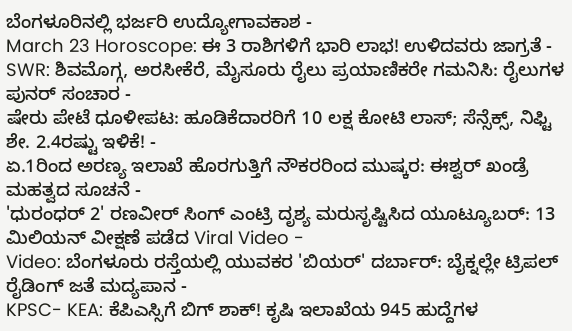ಬೆಂಗಳೂರಿನಲ್ಲಿ ಭರ್ಜರಿ ಉದ್ಯೋಗಾವಕಾಶ -
March 23 Horoscope: ಈ 3 ರಾಶಿಗಳಿಗೆ ಭಾರಿ ಲಾಭ! ಉಳಿದವರು ಜಾಗ್ರತೆ -
SWR: ಶಿವಮೊಗ್ಗ, ಅರಸೀಕೆರೆ, ಮೈಸೂರು ರೈಲು ಪ್ರಯಾಣಿಕರೇ ಗಮನಿಸಿ: ರೈಲುಗಳ ಪುನರ್ ಸಂಚಾರ -
ಷೇರು ಪೇಟೆ ಧೂಳೀಪಟ: ಹೂಡಿಕೆದಾರರಿಗೆ 10 ಲಕ್ಷ ಕೋಟಿ ಲಾಸ್; ಸೆನ್ಸೆಕ್ಸ್, ನಿಫ್ಟಿ ಶೇ. 2.4ರಷ್ಟು ಇಳಿಕೆ! -
ಏ.1ರಿಂದ ಅರಣ್ಯ ಇಲಾಖೆ ಹೊರಗುತ್ತಿಗೆ ನೌಕರರಿಂದ ಮುಷ್ಕರ: ಈಶ್ವರ್ ಖಂಡ್ರೆ ಮಹತ್ವದ ಸೂಚನೆ -
'ಧುರಂಧರ್ 2' ರಣವೀರ್ ಸಿಂಗ್ ಎಂಟ್ರಿ ದೃಶ್ಯ ಮರುಸೃಷ್ಟಿಸಿದ ಯೂಟ್ಯೂಬರ್: 13 ಮಿಲಿಯನ್ ವೀಕ್ಷಣೆ ಪಡೆದ Viral Video -
Video: ಬೆಂಗಳೂರು ರಸ್ತೆಯಲ್ಲಿ ಯುವಕರ 'ಬಿಯರ್' ದರ್ಬಾರ್: ಬೈಕ್ನಲ್ಲೇ ಟ್ರಿಪಲ್ ರೈಡಿಂಗ್ ಜತೆ ಮದ್ಯಪಾನ -
KPSC- KEA: ಕೆಪಿಎಸ್ಸಿಗೆ ಬಿಗ್ ಶಾಕ್! ಕೃಷಿ ಇಲಾಖೆಯ 945 ಹುದ್ದೆಗಳ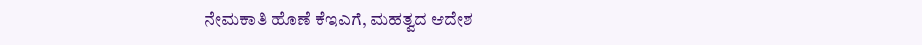ನೇಮಕಾತಿ ಹೊಣೆ ಕೆಇಎಗೆ, ಮಹತ್ವದ ಆದೇಶ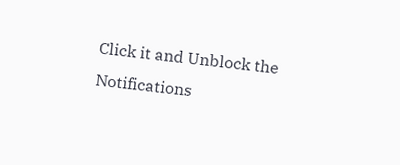Click it and Unblock the Notifications